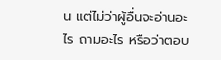น แต่ไม่ว่าผู้อื่นจะอ่านอะไร ถามอะไร หรือว่าตอบ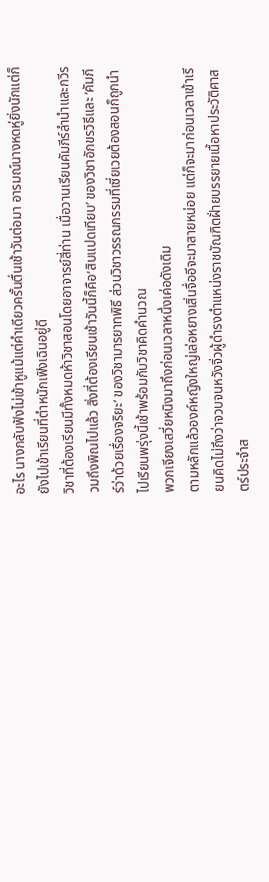อะไร นางกลับฟังไม่เข้าหูแม้แต่คำเดียวครั้นตื่นเช้าวันต่อมา อารมณ์นางหดหู่ยิ่งนักแต่ก็ยังไปเข้าเรียนที่ตำหนักเฟิงเฉินอยู่ดี
วิชาที่ต้องเรียนมีทั้งหมดห้าวิชาสอนโดยอาจารย์สี่ท่าน เมื่อวานเรียนคัมภีร์ลำนำและกวีรวมถึงพิณไปแล้ว สิ่งที่ต้องเรียนเช้าวันนี้ก็คือ‘สิบแปดเทียบ’ ของวิชาอักขรวิธีและ ‘คัมภีร์ว่าด้วยเรื่องจริยะ’ ของวิชามารยาทพิธี ส่วนวิชาวรรณกรรมที่เซี่ยเวยต้องสอนก็ถูกนำไปเรียนพรุ่งนี้เช้าพร้อมกับวิชาคิดคำนวณ
พวกเจียงเสวี่ยหนิงมาถึงก่อนเวลาหนึ่งเค่อดังเดิม
ตามหลักแล้วองค์หญิงใหญ่เล่อหยางเสิ่นจื่ออีจะมาสายหน่อย แต่ก็จะมาก่อนเวลาเข้าเรียนคิดไม่ถึงว่าจวบจนหวังจิ่วผู้ดำรงตำแหน่งราชบัณฑิตฝั่ายบรรยายเนื้อหาประวัติศาสตร์ประจำส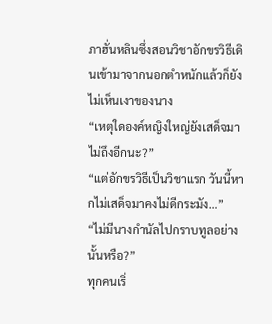ภาฮั่นหลินซึ่งสอนวิชาอักขรวิธีเดินเข้ามาจากนอกตำหนักแล้วก็ยังไม่เห็นเงาของนาง
“เหตุใดองค์หญิงใหญ่ยังเสด็จมาไม่ถึงอีกนะ?”
“แต่อักขรวิธีเป็นวิชาแรก วันนี้หากไม่เสด็จมาคงไม่ดีกระมัง…”
“ไม่มีนางกำนัลไปกราบทูลอย่างนั้นหรือ?”
ทุกคนเริ่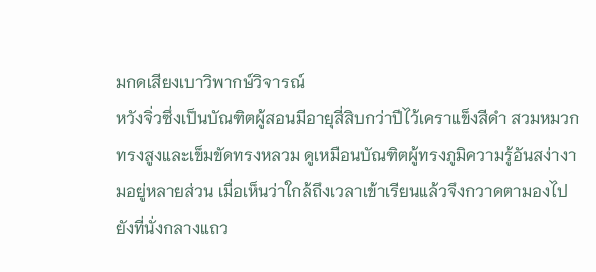มกดเสียงเบาวิพากษ์วิจารณ์
หวังจิ่วซึ่งเป็นบัณฑิตผู้สอนมีอายุสี่สิบกว่าปีไว้เคราแข็งสีดำ สวมหมวกทรงสูงและเข็มขัดทรงหลวม ดูเหมือนบัณฑิตผู้ทรงภูมิความรู้อันสง่างามอยู่หลายส่วน เมื่อเห็นว่าใกล้ถึงเวลาเข้าเรียนแล้วจึงกวาดตามองไปยังที่นั่งกลางแถว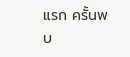แรก ครั้นพบ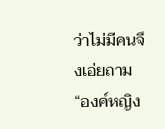ว่าไม่มีคนจึงเอ่ยถาม “องค์หญิง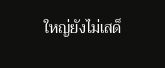ใหญ่ยังไม่เสด็